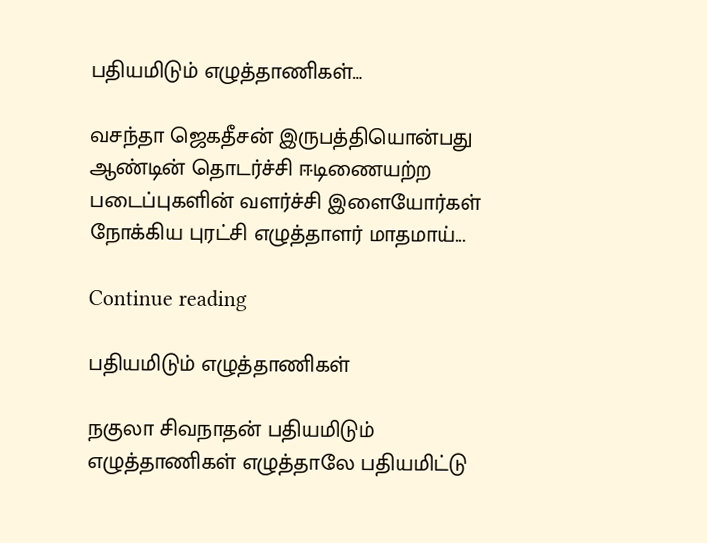பதியமிடும் எழுத்தாணிகள்…

வசந்தா ஜெகதீசன் இருபத்தியொன்பது ஆண்டின் தொடர்ச்சி ஈடிணையற்ற படைப்புகளின் வளர்ச்சி இளையோர்கள் நோக்கிய புரட்சி எழுத்தாளர் மாதமாய்...

Continue reading

பதியமிடும் எழுத்தாணிகள்

நகுலா சிவநாதன் பதியமிடும் எழுத்தாணிகள் எழுத்தாலே பதியமிட்டு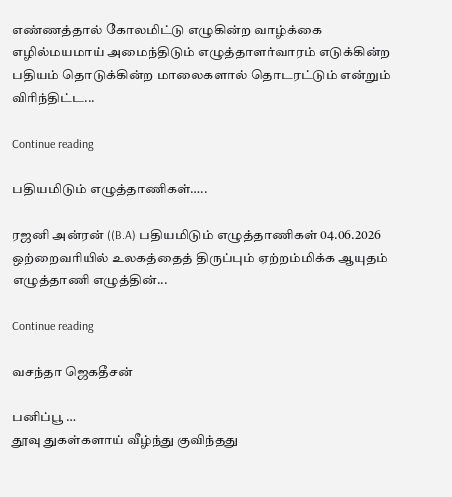எண்ணத்தால் கோலமிட்டு எழுகின்ற வாழ்க்கை எழில்மயமாய் அமைந்திடும் எழுத்தாளர்வாரம் எடுக்கின்ற பதியம் தொடுக்கின்ற மாலைகளால் தொடரட்டும் என்றும் விரிந்திட்ட...

Continue reading

பதியமிடும் எழுத்தாணிகள்…..

ரஜனி அன்ரன் ((B.A) பதியமிடும் எழுத்தாணிகள் 04.06.2026 ஒற்றைவரியில் உலகத்தைத் திருப்பும் ஏற்றம்மிக்க ஆயுதம் எழுத்தாணி எழுத்தின்...

Continue reading

வசந்தா ஜெகதீசன்

பனிப்பூ …
தூவு துகள்களாய் வீழ்ந்து குவிந்தது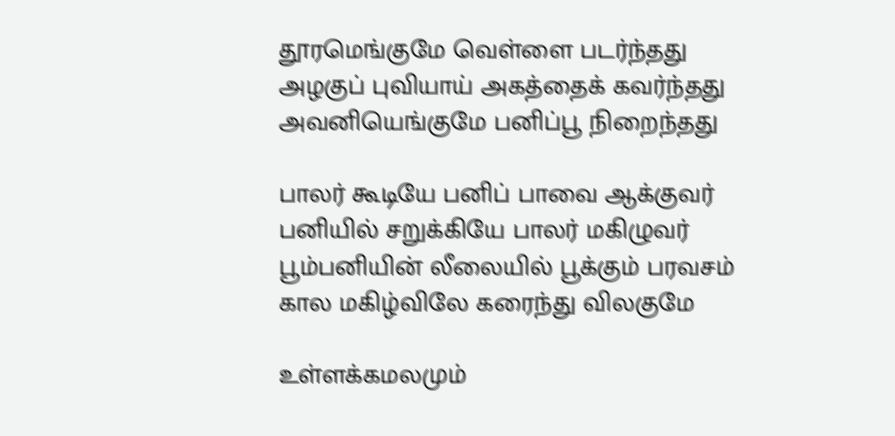தூரமெங்குமே வெள்ளை படர்ந்தது
அழகுப் புவியாய் அகத்தைக் கவர்ந்தது
அவனியெங்குமே பனிப்பூ நிறைந்தது

பாலர் கூடியே பனிப் பாவை ஆக்குவர்
பனியில் சறுக்கியே பாலர் மகிழுவர்
பூம்பனியின் லீலையில் பூக்கும் பரவசம்
கால மகிழ்விலே கரைந்து விலகுமே

உள்ளக்கமலமும்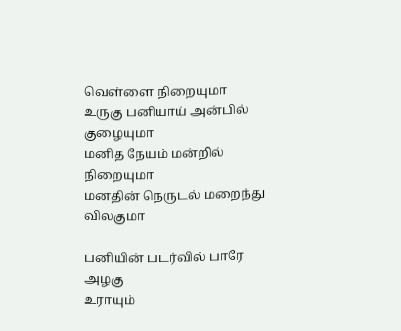வெள்ளை நிறையுமா
உருகு பனியாய் அன்பில் குழையுமா
மனித நேயம் மன்றில் நிறையுமா
மனதின் நெருடல் மறைந்து விலகுமா

பனியின் படர்வில் பாரே அழகு
உராயும்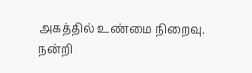அகத்தில் உண்மை நிறைவு.
நன்றி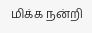மிக்க நன்றி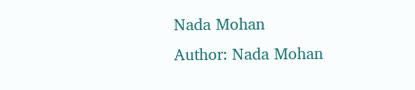Nada Mohan
Author: Nada Mohan